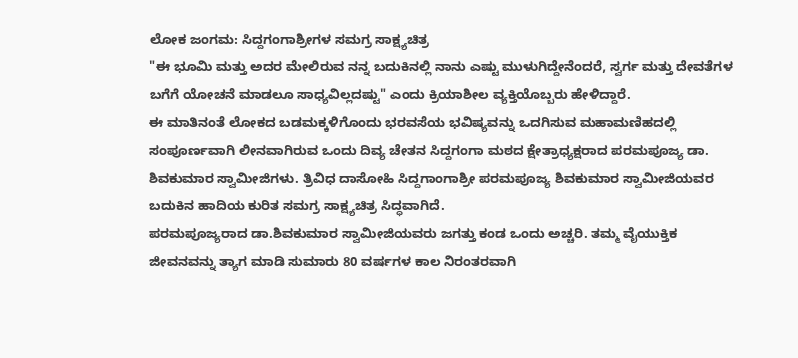ಲೋಕ ಜಂಗಮ: ಸಿದ್ದಗಂಗಾಶ್ರೀಗಳ ಸಮಗ್ರ ಸಾಕ್ಷ್ಯಚಿತ್ರ
"ಈ ಭೂಮಿ ಮತ್ತು ಅದರ ಮೇಲಿರುವ ನನ್ನ ಬದುಕಿನಲ್ಲಿ ನಾನು ಎಷ್ಟು ಮುಳುಗಿದ್ದೇನೆಂದರೆ, ಸ್ವರ್ಗ ಮತ್ತು ದೇವತೆಗಳ ಬಗೆಗೆ ಯೋಚನೆ ಮಾಡಲೂ ಸಾಧ್ಯವಿಲ್ಲದಷ್ಟು" ಎಂದು ಕ್ರಿಯಾಶೀಲ ವ್ಯಕ್ತಿಯೊಬ್ಬರು ಹೇಳಿದ್ದಾರೆ.
ಈ ಮಾತಿನಂತೆ ಲೋಕದ ಬಡಮಕ್ಕಳಿಗೊಂದು ಭರವಸೆಯ ಭವಿಷ್ಯವನ್ನು ಒದಗಿಸುವ ಮಹಾಮಣಿಹದಲ್ಲಿ ಸಂಪೂರ್ಣವಾಗಿ ಲೀನವಾಗಿರುವ ಒಂದು ದಿವ್ಯ ಚೇತನ ಸಿದ್ದಗಂಗಾ ಮಠದ ಕ್ಷೇತ್ರಾಧ್ಯಕ್ಷರಾದ ಪರಮಪೂಜ್ಯ ಡಾ. ಶಿವಕುಮಾರ ಸ್ವಾಮೀಜಿಗಳು. ತ್ರಿವಿಧ ದಾಸೋಹಿ ಸಿದ್ದಗಾಂಗಾಶ್ರೀ ಪರಮಪೂಜ್ಯ ಶಿವಕುಮಾರ ಸ್ವಾಮೀಜಿಯವರ ಬದುಕಿನ ಹಾದಿಯ ಕುರಿತ ಸಮಗ್ರ ಸಾಕ್ಷ್ಯಚಿತ್ರ ಸಿದ್ಧವಾಗಿದೆ.
ಪರಮಪೂಜ್ಯರಾದ ಡಾ.ಶಿವಕುಮಾರ ಸ್ವಾಮೀಜಿಯವರು ಜಗತ್ತು ಕಂಡ ಒಂದು ಅಚ್ಚರಿ. ತಮ್ಮ ವೈಯುಕ್ತಿಕ ಜೀವನವನ್ನು ತ್ಯಾಗ ಮಾಡಿ ಸುಮಾರು 80 ವರ್ಷಗಳ ಕಾಲ ನಿರಂತರವಾಗಿ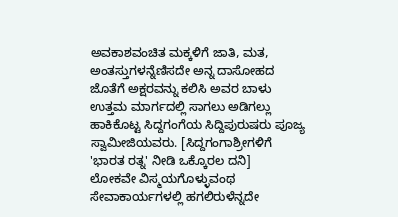ಅವಕಾಶವಂಚಿತ ಮಕ್ಕಳಿಗೆ ಜಾತಿ, ಮತ, ಅಂತಸ್ತುಗಳನ್ನೆಣಿಸದೇ ಅನ್ನ ದಾಸೋಹದ ಜೊತೆಗೆ ಅಕ್ಷರವನ್ನು ಕಲಿಸಿ ಅವರ ಬಾಳು ಉತ್ತಮ ಮಾರ್ಗದಲ್ಲಿ ಸಾಗಲು ಅಡಿಗಲ್ಲು ಹಾಕಿಕೊಟ್ಟ ಸಿದ್ದಗಂಗೆಯ ಸಿದ್ದಿಪುರುಷರು ಪೂಜ್ಯ ಸ್ವಾಮೀಜಿಯವರು. [ಸಿದ್ದಗಂಗಾಶ್ರೀಗಳಿಗೆ 'ಭಾರತ ರತ್ನ' ನೀಡಿ ಒಕ್ಕೊರಲ ದನಿ]
ಲೋಕವೇ ವಿಸ್ಮಯಗೊಳ್ಳುವಂಥ ಸೇವಾಕಾರ್ಯಗಳಲ್ಲಿ ಹಗಲಿರುಳೆನ್ನದೇ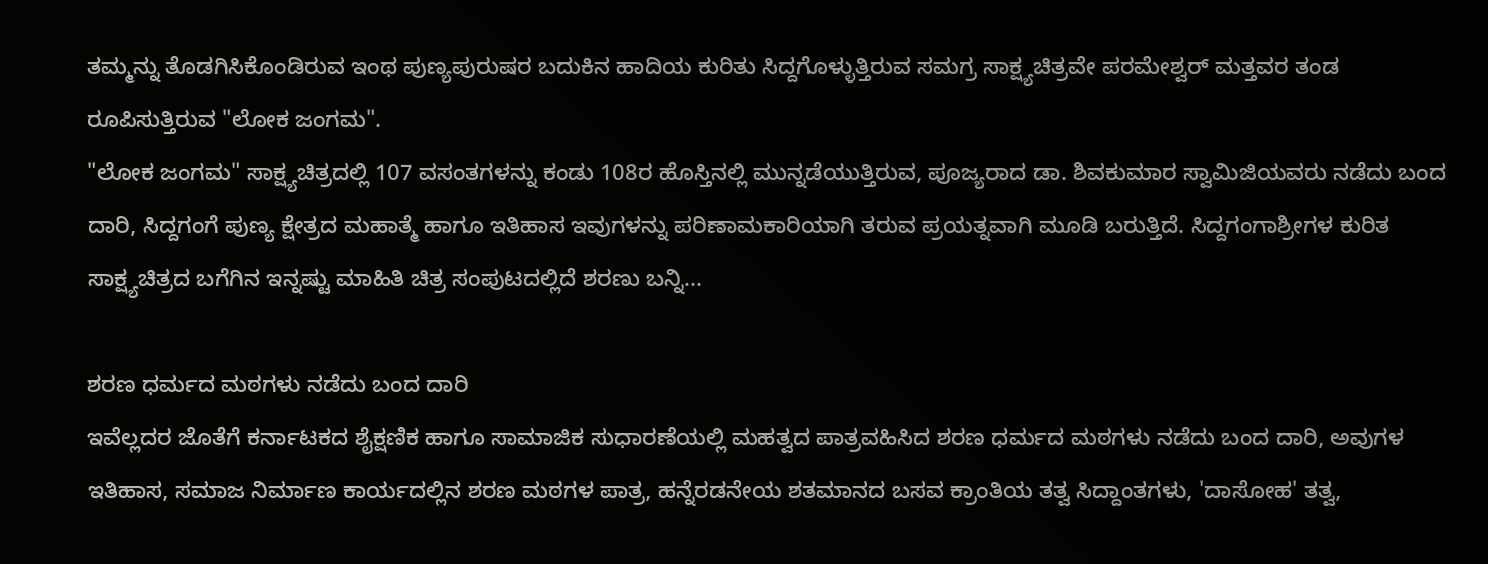ತಮ್ಮನ್ನು ತೊಡಗಿಸಿಕೊಂಡಿರುವ ಇಂಥ ಪುಣ್ಯಪುರುಷರ ಬದುಕಿನ ಹಾದಿಯ ಕುರಿತು ಸಿದ್ದಗೊಳ್ಳುತ್ತಿರುವ ಸಮಗ್ರ ಸಾಕ್ಷ್ಯಚಿತ್ರವೇ ಪರಮೇಶ್ವರ್ ಮತ್ತವರ ತಂಡ ರೂಪಿಸುತ್ತಿರುವ "ಲೋಕ ಜಂಗಮ".
"ಲೋಕ ಜಂಗಮ" ಸಾಕ್ಷ್ಯಚಿತ್ರದಲ್ಲಿ 107 ವಸಂತಗಳನ್ನು ಕಂಡು 108ರ ಹೊಸ್ತಿನಲ್ಲಿ ಮುನ್ನಡೆಯುತ್ತಿರುವ, ಪೂಜ್ಯರಾದ ಡಾ. ಶಿವಕುಮಾರ ಸ್ವಾಮಿಜಿಯವರು ನಡೆದು ಬಂದ ದಾರಿ, ಸಿದ್ದಗಂಗೆ ಪುಣ್ಯ ಕ್ಷೇತ್ರದ ಮಹಾತ್ಮೆ ಹಾಗೂ ಇತಿಹಾಸ ಇವುಗಳನ್ನು ಪರಿಣಾಮಕಾರಿಯಾಗಿ ತರುವ ಪ್ರಯತ್ನವಾಗಿ ಮೂಡಿ ಬರುತ್ತಿದೆ. ಸಿದ್ದಗಂಗಾಶ್ರೀಗಳ ಕುರಿತ ಸಾಕ್ಷ್ಯಚಿತ್ರದ ಬಗೆಗಿನ ಇನ್ನಷ್ಟು ಮಾಹಿತಿ ಚಿತ್ರ ಸಂಪುಟದಲ್ಲಿದೆ ಶರಣು ಬನ್ನಿ...

ಶರಣ ಧರ್ಮದ ಮಠಗಳು ನಡೆದು ಬಂದ ದಾರಿ
ಇವೆಲ್ಲದರ ಜೊತೆಗೆ ಕರ್ನಾಟಕದ ಶೈಕ್ಷಣಿಕ ಹಾಗೂ ಸಾಮಾಜಿಕ ಸುಧಾರಣೆಯಲ್ಲಿ ಮಹತ್ವದ ಪಾತ್ರವಹಿಸಿದ ಶರಣ ಧರ್ಮದ ಮಠಗಳು ನಡೆದು ಬಂದ ದಾರಿ, ಅವುಗಳ ಇತಿಹಾಸ, ಸಮಾಜ ನಿರ್ಮಾಣ ಕಾರ್ಯದಲ್ಲಿನ ಶರಣ ಮಠಗಳ ಪಾತ್ರ, ಹನ್ನೆರಡನೇಯ ಶತಮಾನದ ಬಸವ ಕ್ರಾಂತಿಯ ತತ್ವ ಸಿದ್ದಾಂತಗಳು, 'ದಾಸೋಹ' ತತ್ವ,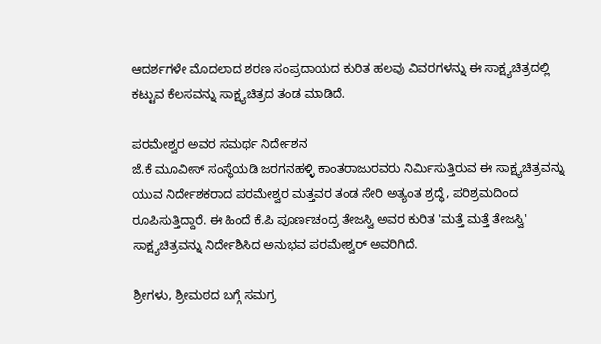ಆದರ್ಶಗಳೇ ಮೊದಲಾದ ಶರಣ ಸಂಪ್ರದಾಯದ ಕುರಿತ ಹಲವು ವಿವರಗಳನ್ನು ಈ ಸಾಕ್ಷ್ಯಚಿತ್ರದಲ್ಲಿ ಕಟ್ಟುವ ಕೆಲಸವನ್ನು ಸಾಕ್ಷ್ಯಚಿತ್ರದ ತಂಡ ಮಾಡಿದೆ.

ಪರಮೇಶ್ವರ ಅವರ ಸಮರ್ಥ ನಿರ್ದೇಶನ
ಜೆ.ಕೆ ಮೂವೀಸ್ ಸಂಸ್ಥೆಯಡಿ ಜರಗನಹಳ್ಳಿ ಕಾಂತರಾಜುರವರು ನಿರ್ಮಿಸುತ್ತಿರುವ ಈ ಸಾಕ್ಷ್ಯಚಿತ್ರವನ್ನು ಯುವ ನಿರ್ದೇಶಕರಾದ ಪರಮೇಶ್ವರ ಮತ್ತವರ ತಂಡ ಸೇರಿ ಅತ್ಯಂತ ಶ್ರದ್ಧೆ, ಪರಿಶ್ರಮದಿಂದ ರೂಪಿಸುತ್ತಿದ್ದಾರೆ. ಈ ಹಿಂದೆ ಕೆ.ಪಿ ಪೂರ್ಣಚಂದ್ರ ತೇಜಸ್ವಿ ಅವರ ಕುರಿತ 'ಮತ್ತೆ ಮತ್ತೆ ತೇಜಸ್ವಿ' ಸಾಕ್ಷ್ಯಚಿತ್ರವನ್ನು ನಿರ್ದೇಶಿಸಿದ ಅನುಭವ ಪರಮೇಶ್ವರ್ ಅವರಿಗಿದೆ.

ಶ್ರೀಗಳು, ಶ್ರೀಮಠದ ಬಗ್ಗೆ ಸಮಗ್ರ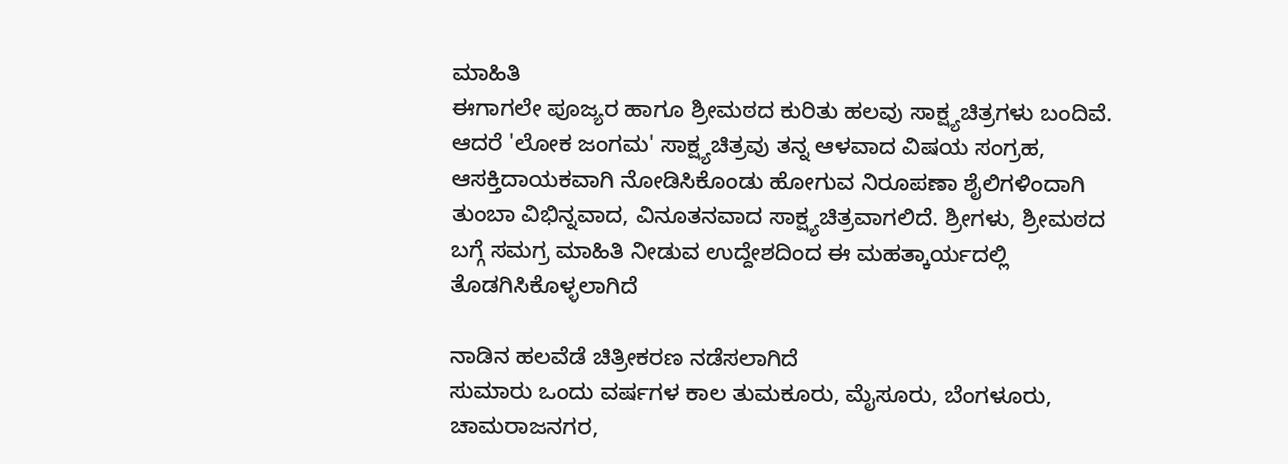ಮಾಹಿತಿ
ಈಗಾಗಲೇ ಪೂಜ್ಯರ ಹಾಗೂ ಶ್ರೀಮಠದ ಕುರಿತು ಹಲವು ಸಾಕ್ಷ್ಯಚಿತ್ರಗಳು ಬಂದಿವೆ. ಆದರೆ 'ಲೋಕ ಜಂಗಮ' ಸಾಕ್ಷ್ಯಚಿತ್ರವು ತನ್ನ ಆಳವಾದ ವಿಷಯ ಸಂಗ್ರಹ, ಆಸಕ್ತಿದಾಯಕವಾಗಿ ನೋಡಿಸಿಕೊಂಡು ಹೋಗುವ ನಿರೂಪಣಾ ಶೈಲಿಗಳಿಂದಾಗಿ ತುಂಬಾ ವಿಭಿನ್ನವಾದ, ವಿನೂತನವಾದ ಸಾಕ್ಷ್ಯಚಿತ್ರವಾಗಲಿದೆ. ಶ್ರೀಗಳು, ಶ್ರೀಮಠದ ಬಗ್ಗೆ ಸಮಗ್ರ ಮಾಹಿತಿ ನೀಡುವ ಉದ್ದೇಶದಿಂದ ಈ ಮಹತ್ಕಾರ್ಯದಲ್ಲಿ ತೊಡಗಿಸಿಕೊಳ್ಳಲಾಗಿದೆ

ನಾಡಿನ ಹಲವೆಡೆ ಚಿತ್ರೀಕರಣ ನಡೆಸಲಾಗಿದೆ
ಸುಮಾರು ಒಂದು ವರ್ಷಗಳ ಕಾಲ ತುಮಕೂರು, ಮೈಸೂರು, ಬೆಂಗಳೂರು, ಚಾಮರಾಜನಗರ,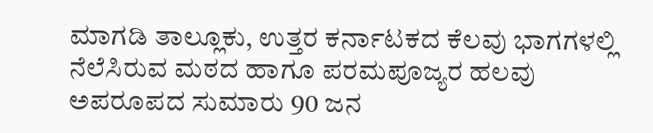ಮಾಗಡಿ ತಾಲ್ಲೂಕು, ಉತ್ತರ ಕರ್ನಾಟಕದ ಕೆಲವು ಭಾಗಗಳಲ್ಲಿ ನೆಲೆಸಿರುವ ಮಠದ ಹಾಗೂ ಪರಮಪೂಜ್ಯರ ಹಲವು ಅಪರೂಪದ ಸುಮಾರು 90 ಜನ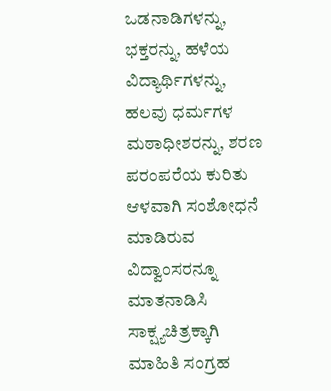ಒಡನಾಡಿಗಳನ್ನು, ಭಕ್ತರನ್ನು, ಹಳೆಯ ವಿದ್ಯಾರ್ಥಿಗಳನ್ನು, ಹಲವು ಧರ್ಮಗಳ ಮಠಾಧೀಶರನ್ನು, ಶರಣ ಪರಂಪರೆಯ ಕುರಿತು ಆಳವಾಗಿ ಸಂಶೋಧನೆ ಮಾಡಿರುವ ವಿದ್ವಾಂಸರನ್ನೂ ಮಾತನಾಡಿಸಿ ಸಾಕ್ಷ್ಯಚಿತ್ರಕ್ಕಾಗಿ ಮಾಹಿತಿ ಸಂಗ್ರಹ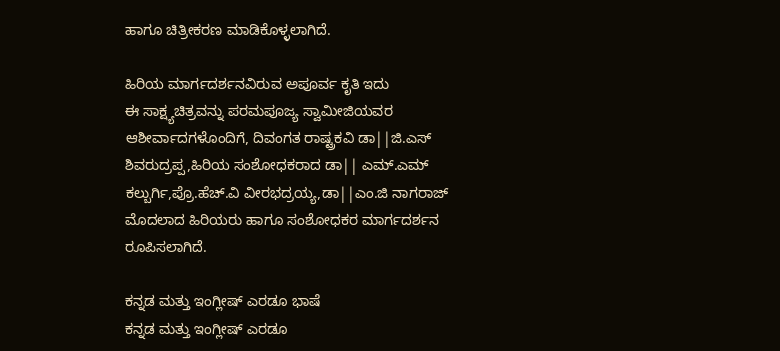ಹಾಗೂ ಚಿತ್ರೀಕರಣ ಮಾಡಿಕೊಳ್ಳಲಾಗಿದೆ.

ಹಿರಿಯ ಮಾರ್ಗದರ್ಶನವಿರುವ ಅಪೂರ್ವ ಕೃತಿ ಇದು
ಈ ಸಾಕ್ಷ್ಯಚಿತ್ರವನ್ನು ಪರಮಪೂಜ್ಯ ಸ್ವಾಮೀಜಿಯವರ ಆಶೀರ್ವಾದಗಳೊಂದಿಗೆ, ದಿವಂಗತ ರಾಷ್ಟ್ರಕವಿ ಡಾ||ಜಿ.ಎಸ್ ಶಿವರುದ್ರಪ್ಪ,ಹಿರಿಯ ಸಂಶೋಧಕರಾದ ಡಾ|| ಎಮ್.ಎಮ್ ಕಲ್ಬುರ್ಗಿ,ಪ್ರೊ.ಹೆಚ್.ವಿ ವೀರಭದ್ರಯ್ಯ,ಡಾ||ಎಂ.ಜಿ ನಾಗರಾಜ್ ಮೊದಲಾದ ಹಿರಿಯರು ಹಾಗೂ ಸಂಶೋಧಕರ ಮಾರ್ಗದರ್ಶನ ರೂಪಿಸಲಾಗಿದೆ.

ಕನ್ನಡ ಮತ್ತು ಇಂಗ್ಲೀಷ್ ಎರಡೂ ಭಾಷೆ
ಕನ್ನಡ ಮತ್ತು ಇಂಗ್ಲೀಷ್ ಎರಡೂ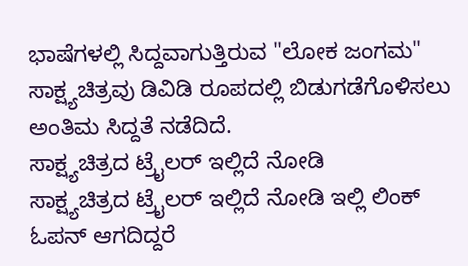ಭಾಷೆಗಳಲ್ಲಿ ಸಿದ್ದವಾಗುತ್ತಿರುವ "ಲೋಕ ಜಂಗಮ" ಸಾಕ್ಷ್ಯಚಿತ್ರವು ಡಿವಿಡಿ ರೂಪದಲ್ಲಿ ಬಿಡುಗಡೆಗೊಳಿಸಲು ಅಂತಿಮ ಸಿದ್ದತೆ ನಡೆದಿದೆ.
ಸಾಕ್ಷ್ಯಚಿತ್ರದ ಟ್ರೈಲರ್ ಇಲ್ಲಿದೆ ನೋಡಿ
ಸಾಕ್ಷ್ಯಚಿತ್ರದ ಟ್ರೈಲರ್ ಇಲ್ಲಿದೆ ನೋಡಿ ಇಲ್ಲಿ ಲಿಂಕ್ ಓಪನ್ ಆಗದಿದ್ದರೆ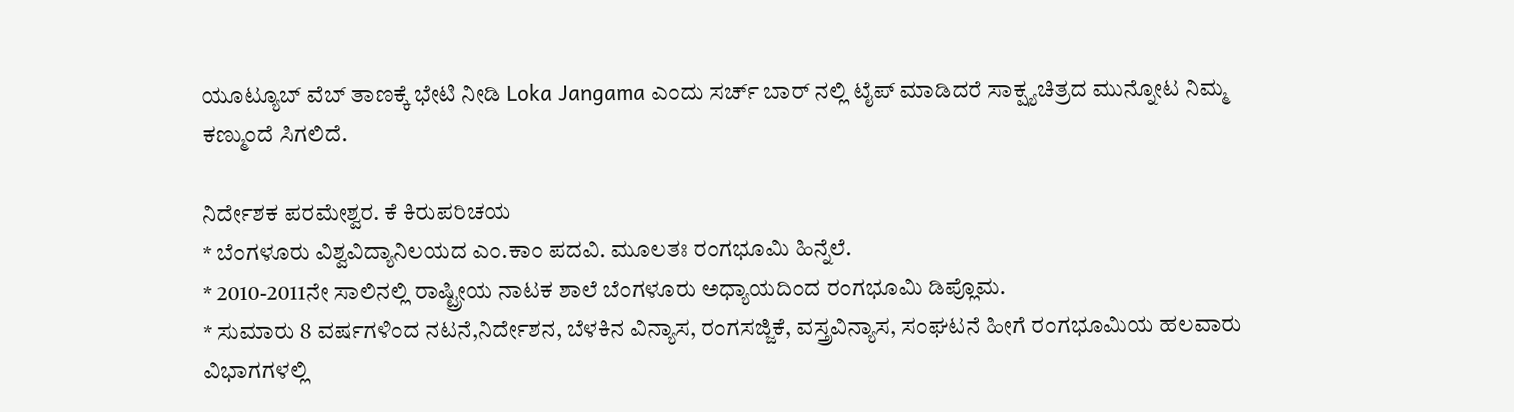ಯೂಟ್ಯೂಬ್ ವೆಬ್ ತಾಣಕ್ಕೆ ಭೇಟಿ ನೀಡಿ Loka Jangama ಎಂದು ಸರ್ಚ್ ಬಾರ್ ನಲ್ಲಿ ಟೈಪ್ ಮಾಡಿದರೆ ಸಾಕ್ಷ್ಯಚಿತ್ರದ ಮುನ್ನೋಟ ನಿಮ್ಮ ಕಣ್ಮುಂದೆ ಸಿಗಲಿದೆ.

ನಿರ್ದೇಶಕ ಪರಮೇಶ್ವರ. ಕೆ ಕಿರುಪರಿಚಯ
* ಬೆಂಗಳೂರು ವಿಶ್ವವಿದ್ಯಾನಿಲಯದ ಎಂ.ಕಾಂ ಪದವಿ. ಮೂಲತಃ ರಂಗಭೂಮಿ ಹಿನ್ನೆಲೆ.
* 2010-2011ನೇ ಸಾಲಿನಲ್ಲಿ ರಾಷ್ಟ್ರೀಯ ನಾಟಕ ಶಾಲೆ ಬೆಂಗಳೂರು ಅಧ್ಯಾಯದಿಂದ ರಂಗಭೂಮಿ ಡಿಪ್ಲೊಮ.
* ಸುಮಾರು 8 ವರ್ಷಗಳಿಂದ ನಟನೆ,ನಿರ್ದೇಶನ, ಬೆಳಕಿನ ವಿನ್ಯಾಸ, ರಂಗಸಜ್ಜಿಕೆ, ವಸ್ತ್ರವಿನ್ಯಾಸ, ಸಂಘಟನೆ ಹೀಗೆ ರಂಗಭೂಮಿಯ ಹಲವಾರು ವಿಭಾಗಗಳಲ್ಲಿ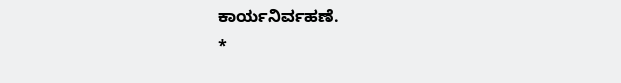ಕಾರ್ಯನಿರ್ವಹಣೆ.
*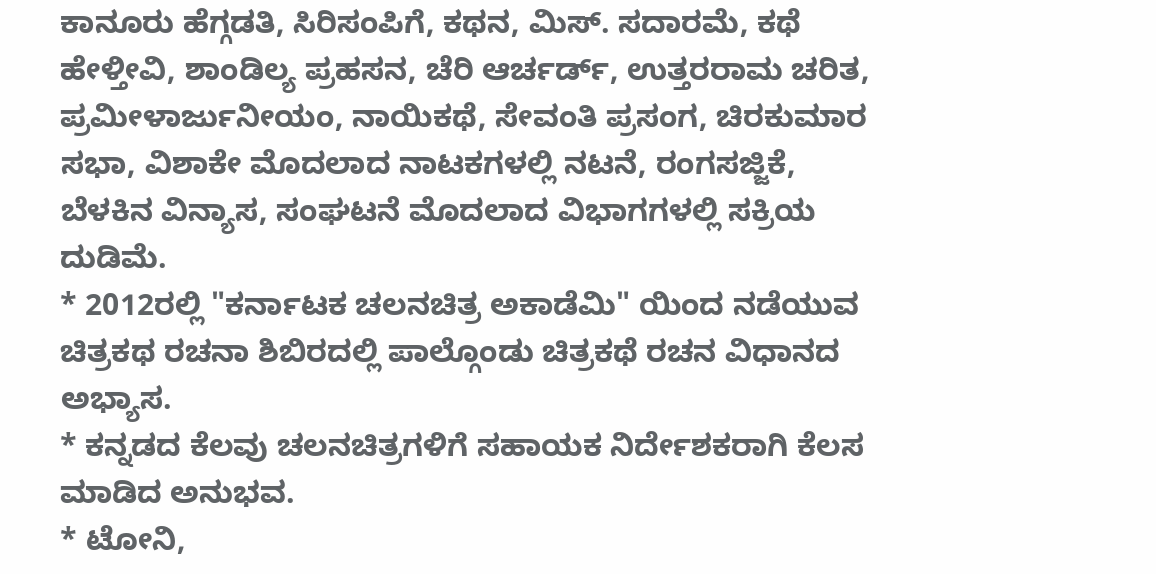ಕಾನೂರು ಹೆಗ್ಗಡತಿ, ಸಿರಿಸಂಪಿಗೆ, ಕಥನ, ಮಿಸ್. ಸದಾರಮೆ, ಕಥೆ ಹೇಳ್ತೀವಿ, ಶಾಂಡಿಲ್ಯ ಪ್ರಹಸನ, ಚೆರಿ ಆರ್ಚರ್ಡ್, ಉತ್ತರರಾಮ ಚರಿತ, ಪ್ರಮೀಳಾರ್ಜುನೀಯಂ, ನಾಯಿಕಥೆ, ಸೇವಂತಿ ಪ್ರಸಂಗ, ಚಿರಕುಮಾರ ಸಭಾ, ವಿಶಾಕೇ ಮೊದಲಾದ ನಾಟಕಗಳಲ್ಲಿ ನಟನೆ, ರಂಗಸಜ್ಜಿಕೆ, ಬೆಳಕಿನ ವಿನ್ಯಾಸ, ಸಂಘಟನೆ ಮೊದಲಾದ ವಿಭಾಗಗಳಲ್ಲಿ ಸಕ್ರಿಯ ದುಡಿಮೆ.
* 2012ರಲ್ಲಿ "ಕರ್ನಾಟಕ ಚಲನಚಿತ್ರ ಅಕಾಡೆಮಿ" ಯಿಂದ ನಡೆಯುವ ಚಿತ್ರಕಥ ರಚನಾ ಶಿಬಿರದಲ್ಲಿ ಪಾಲ್ಗೊಂಡು ಚಿತ್ರಕಥೆ ರಚನ ವಿಧಾನದ ಅಭ್ಯಾಸ.
* ಕನ್ನಡದ ಕೆಲವು ಚಲನಚಿತ್ರಗಳಿಗೆ ಸಹಾಯಕ ನಿರ್ದೇಶಕರಾಗಿ ಕೆಲಸ ಮಾಡಿದ ಅನುಭವ.
* ಟೋನಿ,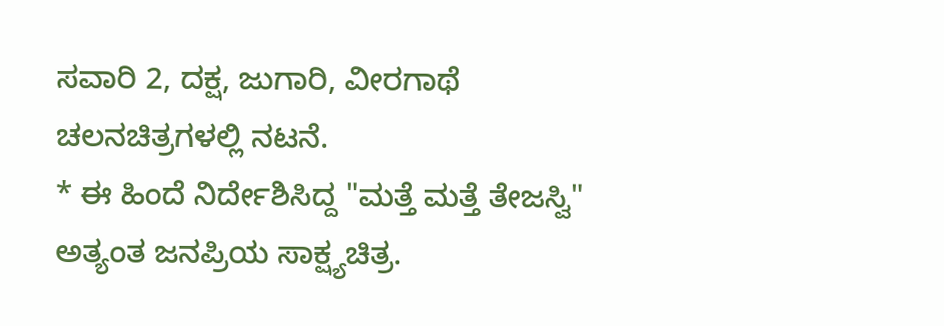ಸವಾರಿ 2, ದಕ್ಷ, ಜುಗಾರಿ, ವೀರಗಾಥೆ ಚಲನಚಿತ್ರಗಳಲ್ಲಿ ನಟನೆ.
* ಈ ಹಿಂದೆ ನಿರ್ದೇಶಿಸಿದ್ದ "ಮತ್ತೆ ಮತ್ತೆ ತೇಜಸ್ವಿ" ಅತ್ಯಂತ ಜನಪ್ರಿಯ ಸಾಕ್ಷ್ಯಚಿತ್ರ.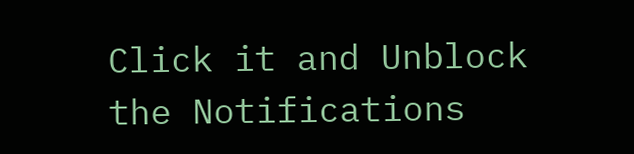Click it and Unblock the Notifications